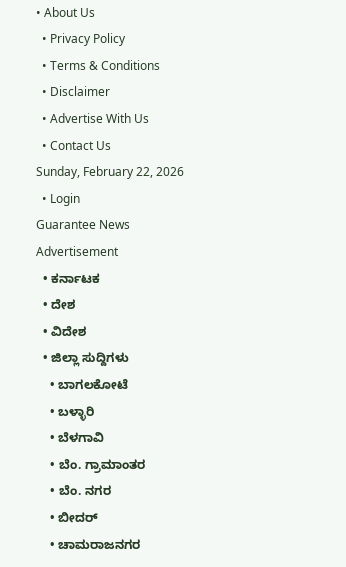• About Us
  • Privacy Policy
  • Terms & Conditions
  • Disclaimer
  • Advertise With Us
  • Contact Us
Sunday, February 22, 2026
  • Login
Guarantee News
Advertisement
  • ಕರ್ನಾಟಕ
  • ದೇಶ
  • ವಿದೇಶ
  • ಜಿಲ್ಲಾ ಸುದ್ದಿಗಳು
    • ಬಾಗಲಕೋಟೆ
    • ಬಳ್ಳಾರಿ
    • ಬೆಳಗಾವಿ
    • ಬೆಂ. ಗ್ರಾಮಾಂತರ
    • ಬೆಂ. ನಗರ
    • ಬೀದರ್
    • ಚಾಮರಾಜನಗರ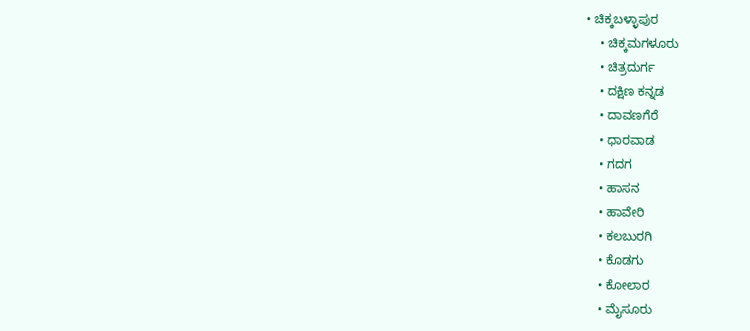• ಚಿಕ್ಕಬಳ್ಳಾಪುರ
    • ಚಿಕ್ಕಮಗಳೂರು
    • ಚಿತ್ರದುರ್ಗ
    • ದಕ್ಷಿಣ ಕನ್ನಡ
    • ದಾವಣಗೆರೆ
    • ಧಾರವಾಡ
    • ಗದಗ
    • ಹಾಸನ
    • ಹಾವೇರಿ
    • ಕಲಬುರಗಿ
    • ಕೊಡಗು
    • ಕೋಲಾರ
    • ಮೈಸೂರು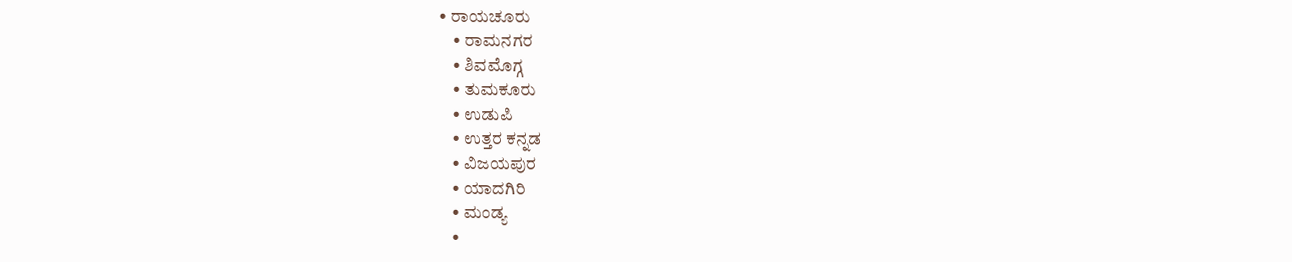• ರಾಯಚೂರು
    • ರಾಮನಗರ
    • ಶಿವಮೊಗ್ಗ
    • ತುಮಕೂರು
    • ಉಡುಪಿ
    • ಉತ್ತರ ಕನ್ನಡ
    • ವಿಜಯಪುರ
    • ಯಾದಗಿರಿ
    • ಮಂಡ್ಯ
    •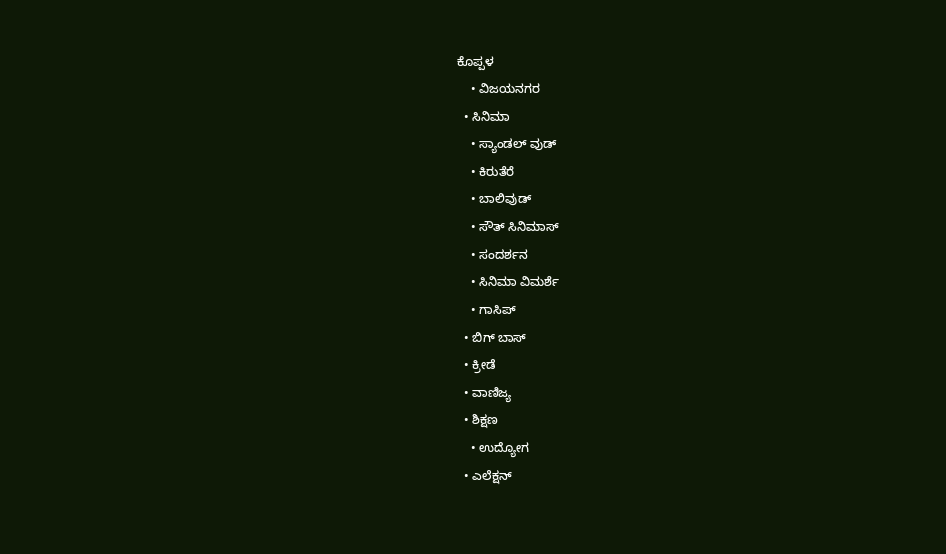ಕೊಪ್ಪಳ
    • ವಿಜಯನಗರ
  • ಸಿನಿಮಾ
    • ಸ್ಯಾಂಡಲ್ ವುಡ್
    • ಕಿರುತೆರೆ
    • ಬಾಲಿವುಡ್
    • ಸೌತ್ ಸಿನಿಮಾಸ್
    • ಸಂದರ್ಶನ
    • ಸಿನಿಮಾ ವಿಮರ್ಶೆ
    • ಗಾಸಿಪ್
  • ಬಿಗ್ ಬಾಸ್
  • ಕ್ರೀಡೆ
  • ವಾಣಿಜ್ಯ
  • ಶಿಕ್ಷಣ
    • ಉದ್ಯೋಗ
  • ಎಲೆಕ್ಷನ್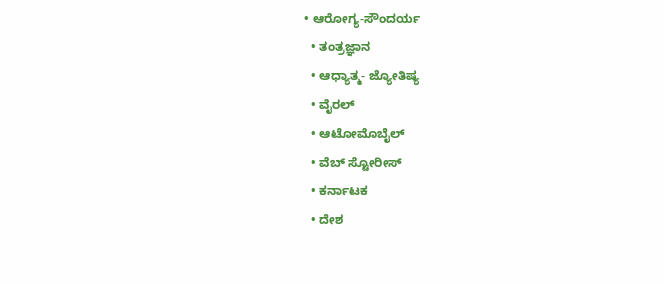• ಆರೋಗ್ಯ-ಸೌಂದರ್ಯ
  • ತಂತ್ರಜ್ಞಾನ
  • ಆಧ್ಯಾತ್ಮ- ಜ್ಯೋತಿಷ್ಯ
  • ವೈರಲ್
  • ಆಟೋಮೊಬೈಲ್
  • ವೆಬ್ ಸ್ಟೋರೀಸ್
  • ಕರ್ನಾಟಕ
  • ದೇಶ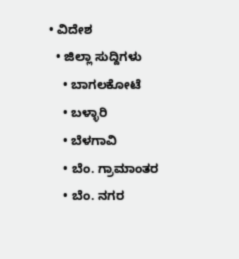• ವಿದೇಶ
  • ಜಿಲ್ಲಾ ಸುದ್ದಿಗಳು
    • ಬಾಗಲಕೋಟೆ
    • ಬಳ್ಳಾರಿ
    • ಬೆಳಗಾವಿ
    • ಬೆಂ. ಗ್ರಾಮಾಂತರ
    • ಬೆಂ. ನಗರ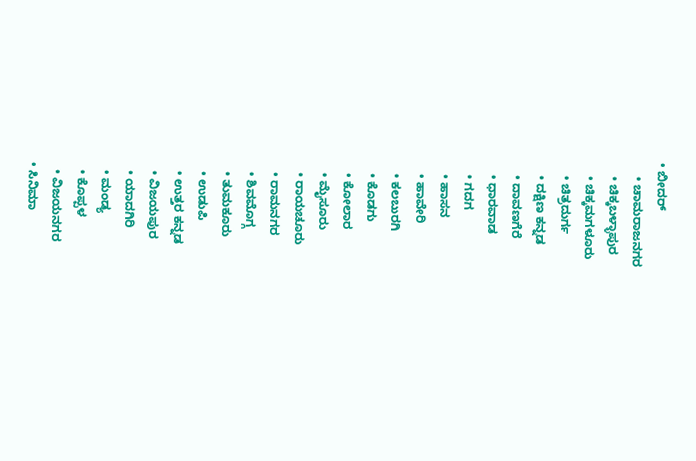• ಬೀದರ್
    • ಚಾಮರಾಜನಗರ
    • ಚಿಕ್ಕಬಳ್ಳಾಪುರ
    • ಚಿಕ್ಕಮಗಳೂರು
    • ಚಿತ್ರದುರ್ಗ
    • ದಕ್ಷಿಣ ಕನ್ನಡ
    • ದಾವಣಗೆರೆ
    • ಧಾರವಾಡ
    • ಗದಗ
    • ಹಾಸನ
    • ಹಾವೇರಿ
    • ಕಲಬುರಗಿ
    • ಕೊಡಗು
    • ಕೋಲಾರ
    • ಮೈಸೂರು
    • ರಾಯಚೂರು
    • ರಾಮನಗರ
    • ಶಿವಮೊಗ್ಗ
    • ತುಮಕೂರು
    • ಉಡುಪಿ
    • ಉತ್ತರ ಕನ್ನಡ
    • ವಿಜಯಪುರ
    • ಯಾದಗಿರಿ
    • ಮಂಡ್ಯ
    • ಕೊಪ್ಪಳ
    • ವಿಜಯನಗರ
  • ಸಿನಿಮಾ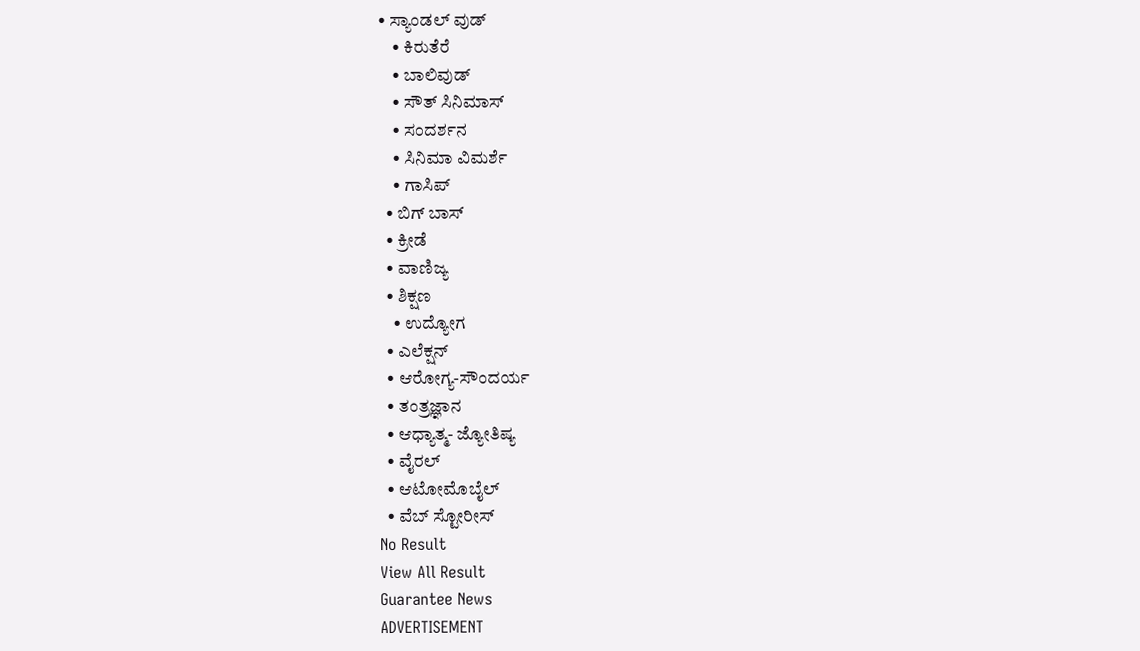• ಸ್ಯಾಂಡಲ್ ವುಡ್
    • ಕಿರುತೆರೆ
    • ಬಾಲಿವುಡ್
    • ಸೌತ್ ಸಿನಿಮಾಸ್
    • ಸಂದರ್ಶನ
    • ಸಿನಿಮಾ ವಿಮರ್ಶೆ
    • ಗಾಸಿಪ್
  • ಬಿಗ್ ಬಾಸ್
  • ಕ್ರೀಡೆ
  • ವಾಣಿಜ್ಯ
  • ಶಿಕ್ಷಣ
    • ಉದ್ಯೋಗ
  • ಎಲೆಕ್ಷನ್
  • ಆರೋಗ್ಯ-ಸೌಂದರ್ಯ
  • ತಂತ್ರಜ್ಞಾನ
  • ಆಧ್ಯಾತ್ಮ- ಜ್ಯೋತಿಷ್ಯ
  • ವೈರಲ್
  • ಆಟೋಮೊಬೈಲ್
  • ವೆಬ್ ಸ್ಟೋರೀಸ್
No Result
View All Result
Guarantee News
ADVERTISEMENT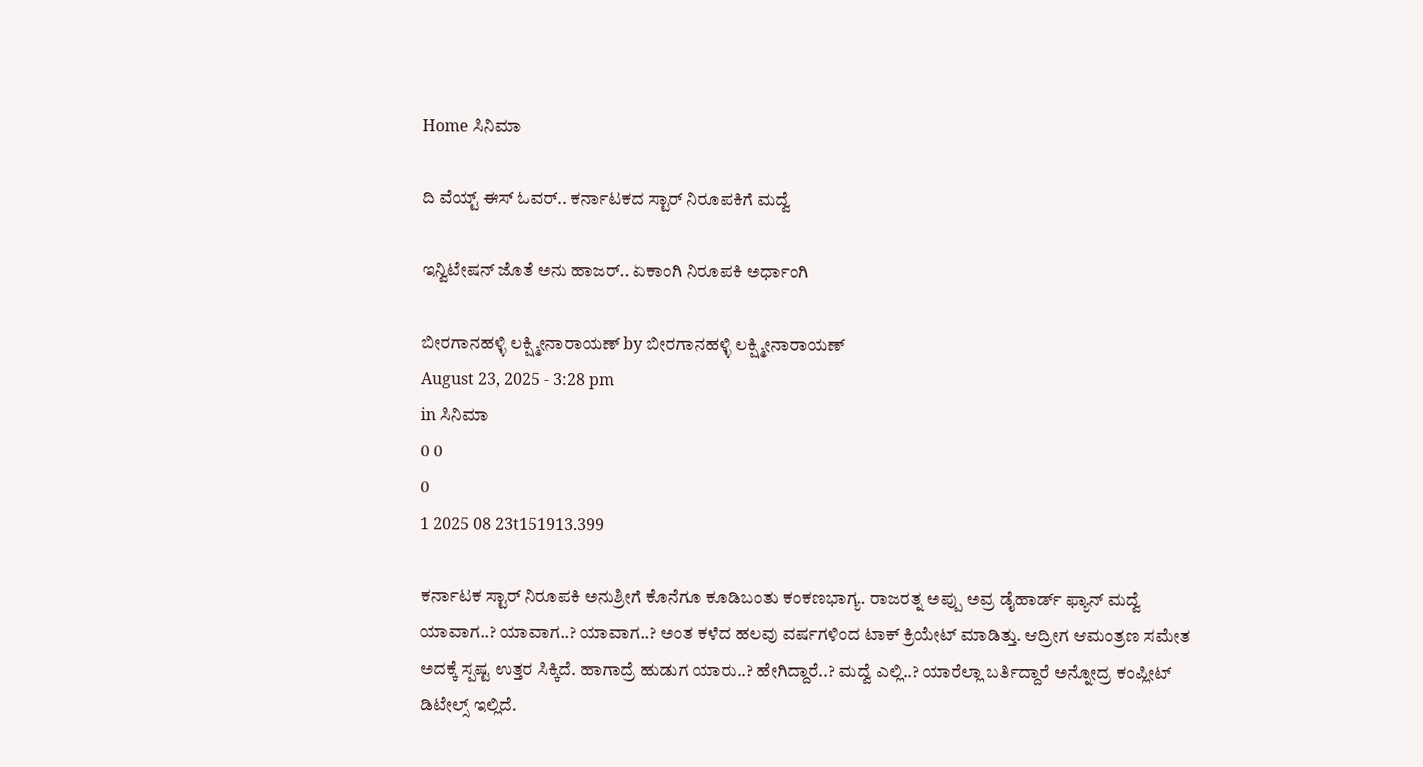Home ಸಿನಿಮಾ

ದಿ ವೆಯ್ಟ್ ಈಸ್ ಓವರ್.. ಕರ್ನಾಟಕದ ಸ್ಟಾರ್ ನಿರೂಪಕಿಗೆ ಮದ್ವೆ

ಇನ್ವಿಟೇಷನ್ ಜೊತೆ ಅನು ಹಾಜರ್.. ಏಕಾಂಗಿ ನಿರೂಪಕಿ ಅರ್ಧಾಂಗಿ

ಬೀರಗಾನಹಳ್ಳಿ ಲಕ್ಷ್ಮೀನಾರಾಯಣ್ by ಬೀರಗಾನಹಳ್ಳಿ ಲಕ್ಷ್ಮೀನಾರಾಯಣ್
August 23, 2025 - 3:28 pm
in ಸಿನಿಮಾ
0 0
0
1 2025 08 23t151913.399

ಕರ್ನಾಟಕ ಸ್ಟಾರ್ ನಿರೂಪಕಿ ಅನುಶ್ರೀಗೆ ಕೊನೆಗೂ ಕೂಡಿಬಂತು ಕಂಕಣಭಾಗ್ಯ. ರಾಜರತ್ನ ಅಪ್ಪು ಅವ್ರ ಡೈಹಾರ್ಡ್‌ ಫ್ಯಾನ್‌‌‌ ಮದ್ವೆ ಯಾವಾಗ..? ಯಾವಾಗ..? ಯಾವಾಗ..? ಅಂತ ಕಳೆದ ಹಲವು ವರ್ಷಗಳಿಂದ ಟಾಕ್ ಕ್ರಿಯೇಟ್ ಮಾಡಿತ್ತು. ಆದ್ರೀಗ ಆಮಂತ್ರಣ ಸಮೇತ ಅದಕ್ಕೆ ಸ್ಪಷ್ಟ ಉತ್ತರ ಸಿಕ್ಕಿದೆ. ಹಾಗಾದ್ರೆ ಹುಡುಗ ಯಾರು..? ಹೇಗಿದ್ದಾರೆ..? ಮದ್ವೆ ಎಲ್ಲಿ..? ಯಾರೆಲ್ಲಾ ಬರ್ತಿದ್ದಾರೆ ಅನ್ನೋದ್ರ ಕಂಪ್ಲೀಟ್ ಡಿಟೇಲ್ಸ್ ಇಲ್ಲಿದೆ.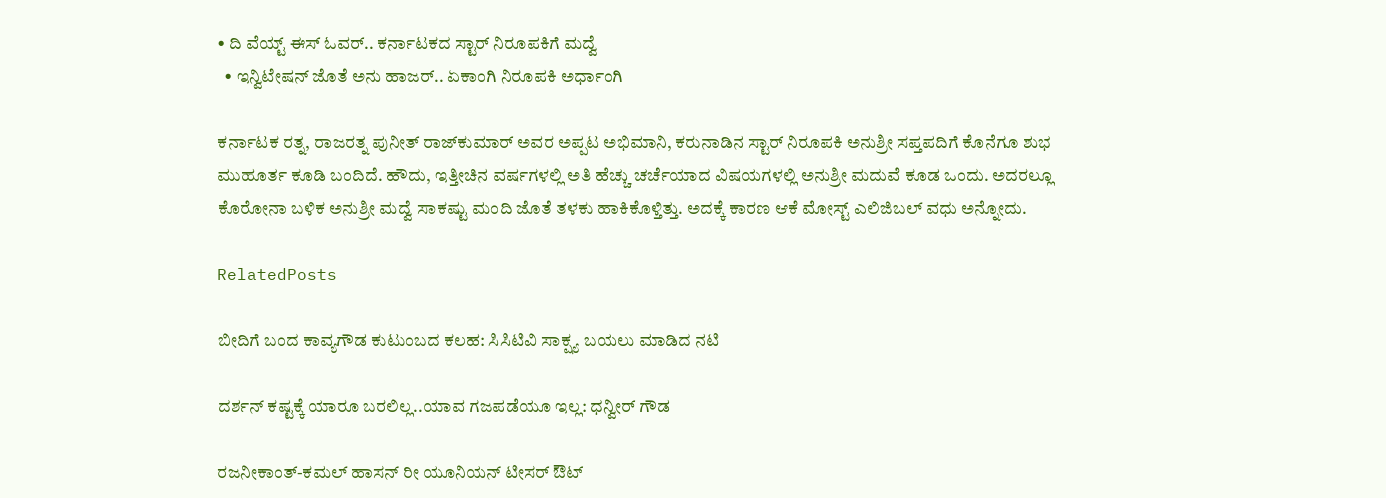• ದಿ ವೆಯ್ಟ್ ಈಸ್ ಓವರ್.. ಕರ್ನಾಟಕದ ಸ್ಟಾರ್ ನಿರೂಪಕಿಗೆ ಮದ್ವೆ
  • ಇನ್ವಿಟೇಷನ್ ಜೊತೆ ಅನು ಹಾಜರ್.. ಏಕಾಂಗಿ ನಿರೂಪಕಿ ಅರ್ಧಾಂಗಿ

ಕರ್ನಾಟಕ ರತ್ನ, ರಾಜರತ್ನ ಪುನೀತ್ ರಾಜ್‌‌ಕುಮಾರ್ ಅವರ ಅಪ್ಪಟ ಅಭಿಮಾನಿ, ಕರುನಾಡಿನ ಸ್ಟಾರ್ ನಿರೂಪಕಿ ಅನುಶ್ರೀ ಸಪ್ತಪದಿಗೆ ಕೊನೆಗೂ ಶುಭ ಮುಹೂರ್ತ ಕೂಡಿ ಬಂದಿದೆ. ಹೌದು, ಇತ್ತೀಚಿನ ವರ್ಷಗಳಲ್ಲಿ ಅತಿ ಹೆಚ್ಚು ಚರ್ಚೆಯಾದ ವಿಷಯಗಳಲ್ಲಿ ಅನುಶ್ರೀ ಮದುವೆ ಕೂಡ ಒಂದು. ಅದರಲ್ಲೂ ಕೊರೋನಾ ಬಳಿಕ ಅನುಶ್ರೀ ಮದ್ವೆ ಸಾಕಷ್ಟು ಮಂದಿ ಜೊತೆ ತಳಕು ಹಾಕಿಕೊಳ್ತಿತ್ತು. ಅದಕ್ಕೆ ಕಾರಣ ಆಕೆ ಮೋಸ್ಟ್ ಎಲಿಜಿಬಲ್ ವಧು ಅನ್ನೋದು.

RelatedPosts

ಬೀದಿಗೆ ಬಂದ ಕಾವ್ಯಗೌಡ ಕುಟುಂಬದ ಕಲಹ: ಸಿಸಿಟಿವಿ ಸಾಕ್ಷ್ಯ ಬಯಲು ಮಾಡಿದ ನಟಿ

ದರ್ಶನ್ ಕಷ್ಟಕ್ಕೆ ಯಾರೂ ಬರಲಿಲ್ಲ..ಯಾವ ಗಜಪಡೆಯೂ ಇಲ್ಲ: ಧನ್ವೀರ್ ಗೌಡ

ರಜನೀಕಾಂತ್-ಕಮಲ್ ಹಾಸನ್ ರೀ ಯೂನಿಯನ್ ಟೀಸರ್ ಔಟ್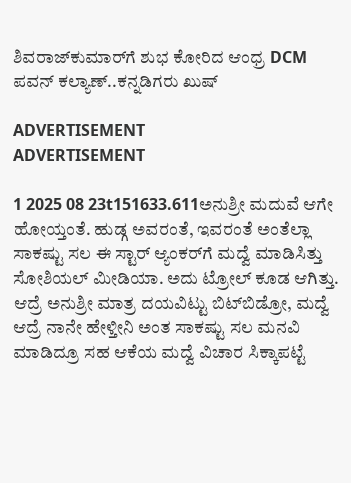ಶಿವರಾಜ್‌‌ಕುಮಾರ್‌ಗೆ ಶುಭ ಕೋರಿದ ಆಂಧ್ರ DCM ಪವನ್ ಕಲ್ಯಾಣ್..ಕನ್ನಡಿಗರು ಖುಷ್

ADVERTISEMENT
ADVERTISEMENT

1 2025 08 23t151633.611ಅನುಶ್ರೀ ಮದುವೆ ಆಗೇ ಹೋಯ್ತಂತೆ. ಹುಡ್ಗ ಅವರಂತೆ, ಇವರಂತೆ ಅಂತೆಲ್ಲಾ ಸಾಕಷ್ಟು ಸಲ ಈ ಸ್ಟಾರ್ ಆ್ಯಂಕರ್‌ಗೆ ಮದ್ವೆ ಮಾಡಿಸಿತ್ತು ಸೋಶಿಯಲ್ ಮೀಡಿಯಾ. ಅದು ಟ್ರೋಲ್ ಕೂಡ ಆಗಿತ್ತು. ಆದ್ರೆ ಅನುಶ್ರೀ ಮಾತ್ರ ದಯವಿಟ್ಟು ಬಿಟ್‌ಬಿಡ್ರೋ, ಮದ್ವೆ ಆದ್ರೆ ನಾನೇ ಹೇಳ್ತೀನಿ ಅಂತ ಸಾಕಷ್ಟು ಸಲ ಮನವಿ ಮಾಡಿದ್ರೂ ಸಹ ಆಕೆಯ ಮದ್ವೆ ವಿಚಾರ ಸಿಕ್ಕಾಪಟ್ಟೆ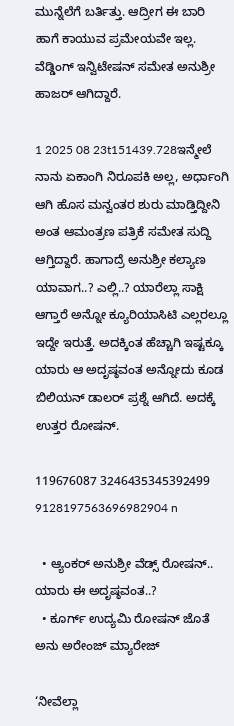ಮುನ್ನೆಲೆಗೆ ಬರ್ತಿತ್ತು. ಆದ್ರೀಗ ಈ ಬಾರಿ ಹಾಗೆ ಕಾಯುವ ಪ್ರಮೇಯವೇ ಇಲ್ಲ. ವೆಡ್ಡಿಂಗ್ ಇನ್ವಿಟೇಷನ್ ಸಮೇತ ಅನುಶ್ರೀ ಹಾಜರ್ ಆಗಿದ್ದಾರೆ.

1 2025 08 23t151439.728ಇನ್ಮೇಲೆ ನಾನು ಏಕಾಂಗಿ ನಿರೂಪಕಿ ಅಲ್ಲ, ಅರ್ಧಾಂಗಿ ಆಗಿ ಹೊಸ ಮನ್ವಂತರ ಶುರು ಮಾಡ್ತಿದ್ದೀನಿ ಅಂತ ಆಮಂತ್ರಣ ಪತ್ರಿಕೆ ಸಮೇತ ಸುದ್ದಿ ಆಗ್ತಿದ್ದಾರೆ. ಹಾಗಾದ್ರೆ ಅನುಶ್ರೀ ಕಲ್ಯಾಣ ಯಾವಾಗ..? ಎಲ್ಲಿ..? ಯಾರೆಲ್ಲಾ ಸಾಕ್ಷಿ ಆಗ್ತಾರೆ ಅನ್ನೋ ಕ್ಯೂರಿಯಾಸಿಟಿ ಎಲ್ಲರಲ್ಲೂ ಇದ್ದೇ ಇರುತ್ತೆ. ಅದಕ್ಕಿಂತ ಹೆಚ್ಚಾಗಿ ಇಷ್ಟಕ್ಕೂ ಯಾರು ಆ ಅದೃಷ್ಠವಂತ ಅನ್ನೋದು ಕೂಡ ಬಿಲಿಯನ್ ಡಾಲರ್ ಪ್ರಶ್ನೆ ಆಗಿದೆ. ಅದಕ್ಕೆ ಉತ್ತರ ರೋಷನ್.

119676087 3246435345392499 9128197563696982904 n

  • ಆ್ಯಂಕರ್ ಅನುಶ್ರೀ ವೆಡ್ಸ್ ರೋಷನ್.. ಯಾರು ಈ ಅದೃಷ್ಠವಂತ..?
  • ಕೂರ್ಗ್ ಉದ್ಯಮಿ ರೋಷನ್ ಜೊತೆ ಅನು ಅರೇಂಜ್ ಮ್ಯಾರೇಜ್

‘ನೀವೆಲ್ಲಾ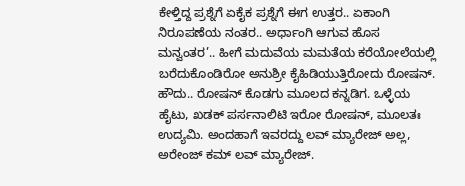ಕೇಳ್ತಿದ್ದ ಪ್ರಶ್ನೆಗೆ ಏಕೈಕ ಪ್ರಶ್ನೆಗೆ ಈಗ ಉತ್ತರ.. ಏಕಾಂಗಿ ನಿರೂಪಣೆಯ ನಂತರ.. ಅರ್ಧಾಂಗಿ ಆಗುವ ಹೊಸ ಮನ್ವಂತರ’.. ಹೀಗೆ ಮದುವೆಯ ಮಮತೆಯ ಕರೆಯೋಲೆಯಲ್ಲಿ ಬರೆದುಕೊಂಡಿರೋ ಅನುಶ್ರೀ ಕೈಹಿಡಿಯುತ್ತಿರೋದು ರೋಷನ್. ಹೌದು.. ರೋಷನ್ ಕೊಡಗು ಮೂಲದ ಕನ್ನಡಿಗ. ಒಳ್ಳೆಯ ಹೈಟು, ಖಡಕ್ ಪರ್ಸನಾಲಿಟಿ ಇರೋ ರೋಷನ್‌‌, ಮೂಲತಃ ಉದ್ಯಮಿ. ಅಂದಹಾಗೆ ಇವರದ್ದು ಲವ್ ಮ್ಯಾರೇಜ್ ಅಲ್ಲ, ಅರೇಂಜ್ ಕಮ್ ಲವ್ ಮ್ಯಾರೇಜ್.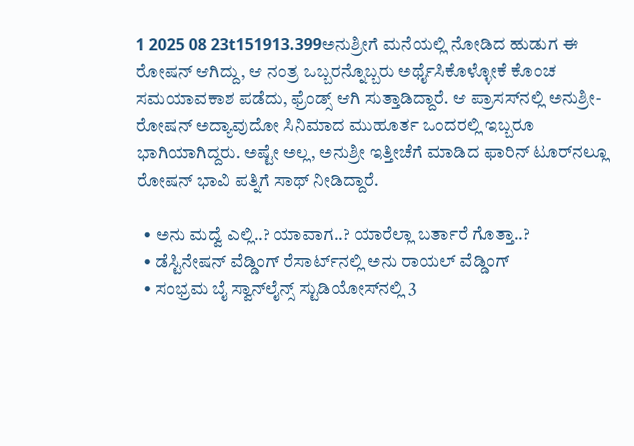1 2025 08 23t151913.399ಅನುಶ್ರೀಗೆ ಮನೆಯಲ್ಲಿ ನೋಡಿದ ಹುಡುಗ ಈ ರೋಷನ್ ಆಗಿದ್ದು, ಆ ನಂತ್ರ ಒಬ್ಬರನ್ನೊಬ್ಬರು ಅರ್ಥೈಸಿಕೊಳ್ಳೋಕೆ ಕೊಂಚ ಸಮಯಾವಕಾಶ ಪಡೆದು, ಫ್ರೆಂಡ್ಸ್ ಆಗಿ ಸುತ್ತಾಡಿದ್ದಾರೆ. ಆ ಪ್ರಾಸಸ್‌‌ನಲ್ಲಿ ಅನುಶ್ರೀ-ರೋಷನ್ ಅದ್ಯಾವುದೋ ಸಿನಿಮಾದ ಮುಹೂರ್ತ ಒಂದರಲ್ಲಿ ಇಬ್ಬರೂ ಭಾಗಿಯಾಗಿದ್ದರು. ಅಷ್ಟೇ ಅಲ್ಲ, ಅನುಶ್ರೀ ಇತ್ತೀಚೆಗೆ ಮಾಡಿದ ಫಾರಿನ್ ಟೂರ್‌‌ನಲ್ಲೂ ರೋಷನ್ ಭಾವಿ ಪತ್ನಿಗೆ ಸಾಥ್ ನೀಡಿದ್ದಾರೆ.

  • ಅನು ಮದ್ವೆ ಎಲ್ಲಿ..? ಯಾವಾಗ..? ಯಾರೆಲ್ಲಾ ಬರ್ತಾರೆ ಗೊತ್ತಾ..?
  • ಡೆಸ್ಟಿನೇಷನ್ ವೆಡ್ಡಿಂಗ್ ರೆಸಾರ್ಟ್‌‌‌ನಲ್ಲಿ ಅನು ರಾಯಲ್ ವೆಡ್ಡಿಂಗ್
  • ಸಂಭ್ರಮ ಬೈ ಸ್ವಾನ್‌ಲೈನ್ಸ್ ಸ್ಟುಡಿಯೋಸ್‌‌‌ನಲ್ಲಿ 3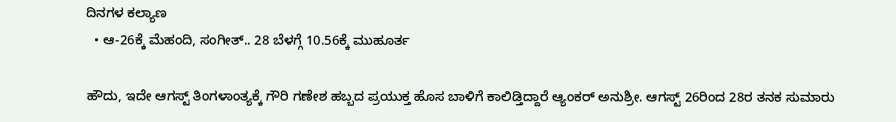ದಿನಗಳ ಕಲ್ಯಾಣ
  • ಆ-26ಕ್ಕೆ ಮೆಹಂದಿ, ಸಂಗೀತ್.. 28 ಬೆಳಗ್ಗೆ 10.56ಕ್ಕೆ ಮುಹೂರ್ತ

ಹೌದು, ಇದೇ ಆಗಸ್ಟ್ ತಿಂಗಳಾಂತ್ಯಕ್ಕೆ ಗೌರಿ ಗಣೇಶ ಹಬ್ಬದ ಪ್ರಯುಕ್ತ ಹೊಸ ಬಾಳಿಗೆ ಕಾಲಿಡ್ತಿದ್ದಾರೆ ಆ್ಯಂಕರ್ ಅನುಶ್ರೀ. ಆಗಸ್ಟ್ 26ರಿಂದ 28ರ ತನಕ ಸುಮಾರು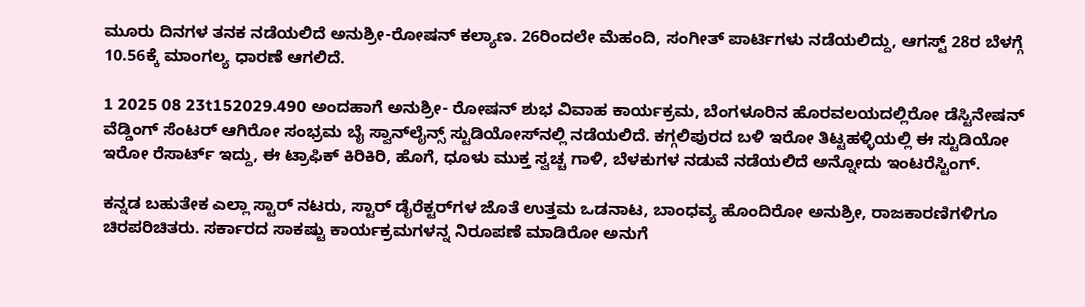ಮೂರು ದಿನಗಳ ತನಕ ನಡೆಯಲಿದೆ ಅನುಶ್ರೀ-ರೋಷನ್ ಕಲ್ಯಾಣ. 26ರಿಂದಲೇ ಮೆಹಂದಿ, ಸಂಗೀತ್ ಪಾರ್ಟಿಗಳು ನಡೆಯಲಿದ್ದು, ಆಗಸ್ಟ್ 28ರ ಬೆಳಗ್ಗೆ 10.56ಕ್ಕೆ ಮಾಂಗಲ್ಯ ಧಾರಣೆ ಆಗಲಿದೆ.

1 2025 08 23t152029.490 ಅಂದಹಾಗೆ ಅನುಶ್ರೀ- ರೋಷನ್ ಶುಭ ವಿವಾಹ ಕಾರ್ಯಕ್ರಮ, ಬೆಂಗಳೂರಿನ ಹೊರವಲಯದಲ್ಲಿರೋ ಡೆಸ್ಟಿನೇಷನ್ ವೆಡ್ಡಿಂಗ್ ಸೆಂಟರ್ ಆಗಿರೋ ಸಂಭ್ರಮ ಬೈ ಸ್ವಾನ್‌ಲೈನ್ಸ್ ಸ್ಟುಡಿಯೋಸ್‌‌‌ನಲ್ಲಿ ನಡೆಯಲಿದೆ. ಕಗ್ಗಲಿಪುರದ ಬಳಿ ಇರೋ ತಿಟ್ಟಹಳ್ಳಿಯಲ್ಲಿ ಈ ಸ್ಟುಡಿಯೋ ಇರೋ ರೆಸಾರ್ಟ್ ಇದ್ದು, ಈ ಟ್ರಾಫಿಕ್ ಕಿರಿಕಿರಿ, ಹೊಗೆ, ಧೂಳು ಮುಕ್ತ ಸ್ವಚ್ಚ ಗಾಳಿ, ಬೆಳಕುಗಳ ನಡುವೆ ನಡೆಯಲಿದೆ ಅನ್ನೋದು ಇಂಟರೆಸ್ಟಿಂಗ್.

ಕನ್ನಡ ಬಹುತೇಕ ಎಲ್ಲಾ ಸ್ಟಾರ್ ನಟರು, ಸ್ಟಾರ್ ಡೈರೆಕ್ಟರ್‌‌ಗಳ ಜೊತೆ ಉತ್ತಮ ಒಡನಾಟ, ಬಾಂಧವ್ಯ ಹೊಂದಿರೋ ಅನುಶ್ರೀ, ರಾಜಕಾರಣಿಗಳಿಗೂ ಚಿರಪರಿಚಿತರು. ಸರ್ಕಾರದ ಸಾಕಷ್ಟು ಕಾರ್ಯಕ್ರಮಗಳನ್ನ ನಿರೂಪಣೆ ಮಾಡಿರೋ ಅನುಗೆ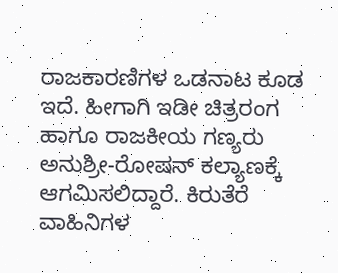ರಾಜಕಾರಣಿಗಳ ಒಡನಾಟ ಕೂಡ ಇದೆ. ಹೀಗಾಗಿ ಇಡೀ ಚಿತ್ರರಂಗ ಹಾಗೂ ರಾಜಕೀಯ ಗಣ್ಯರು ಅನುಶ್ರೀ-ರೋಷನ್ ಕಲ್ಯಾಣಕ್ಕೆ ಆಗಮಿಸಲಿದ್ದಾರೆ. ಕಿರುತೆರೆ ವಾಹಿನಿಗಳ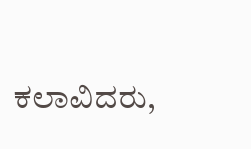ಕಲಾವಿದರು,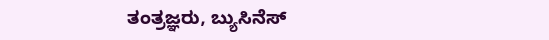ತಂತ್ರಜ್ಞರು, ಬ್ಯುಸಿನೆಸ್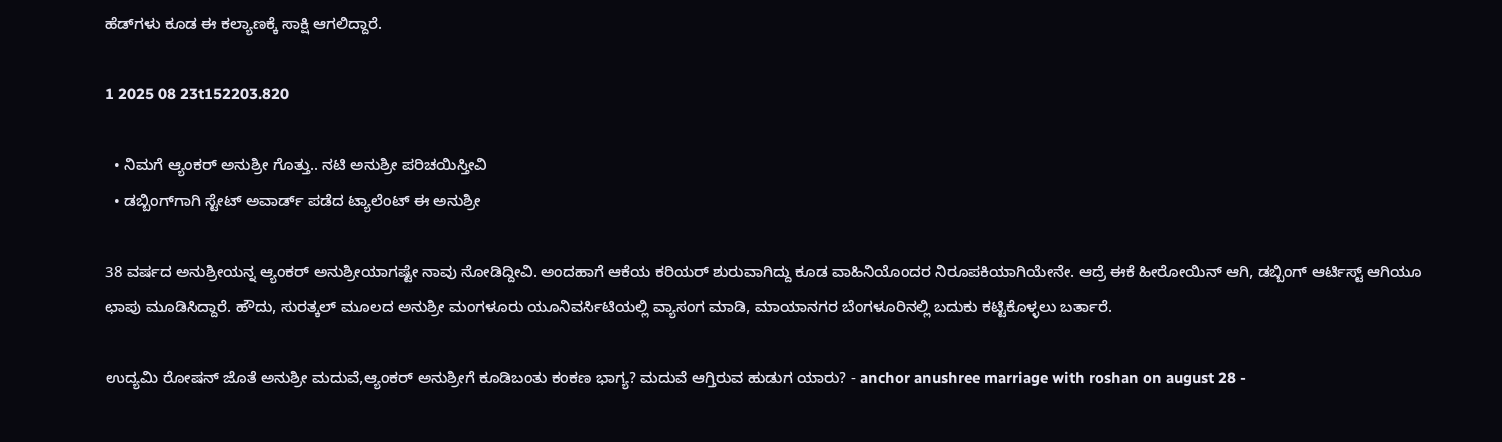ಹೆಡ್‌‌ಗಳು ಕೂಡ ಈ ಕಲ್ಯಾಣಕ್ಕೆ ಸಾಕ್ಷಿ ಆಗಲಿದ್ದಾರೆ.

1 2025 08 23t152203.820

  • ನಿಮಗೆ ಆ್ಯಂಕರ್ ಅನುಶ್ರೀ ಗೊತ್ತು.. ನಟಿ ಅನುಶ್ರೀ ಪರಿಚಯಿಸ್ತೀವಿ
  • ಡಬ್ಬಿಂಗ್‌ಗಾಗಿ ಸ್ಟೇಟ್ ಅವಾರ್ಡ್‌ ಪಡೆದ ಟ್ಯಾಲೆಂಟ್ ಈ ಅನುಶ್ರೀ

38 ವರ್ಷದ ಅನುಶ್ರೀಯನ್ನ ಆ್ಯಂಕರ್ ಅನುಶ್ರೀಯಾಗಷ್ಟೇ ನಾವು ನೋಡಿದ್ದೀವಿ. ಅಂದಹಾಗೆ ಆಕೆಯ ಕರಿಯರ್ ಶುರುವಾಗಿದ್ದು ಕೂಡ ವಾಹಿನಿಯೊಂದರ ನಿರೂಪಕಿಯಾಗಿಯೇನೇ. ಆದ್ರೆ ಈಕೆ ಹೀರೋಯಿನ್ ಆಗಿ, ಡಬ್ಬಿಂಗ್ ಆರ್ಟಿಸ್ಟ್ ಆಗಿಯೂ ಛಾಪು ಮೂಡಿಸಿದ್ದಾರೆ. ಹೌದು, ಸುರತ್ಕಲ್ ಮೂಲದ ಅನುಶ್ರೀ ಮಂಗಳೂರು ಯೂನಿವರ್ಸಿಟಿಯಲ್ಲಿ ವ್ಯಾಸಂಗ ಮಾಡಿ, ಮಾಯಾನಗರ ಬೆಂಗಳೂರಿನಲ್ಲಿ ಬದುಕು ಕಟ್ಟಿಕೊಳ್ಳಲು ಬರ್ತಾರೆ.

ಉದ್ಯಮಿ ರೋಷನ್‌ ಜೊತೆ ಅನುಶ್ರೀ ಮದುವೆ,ಆ್ಯಂಕರ್ ಅನುಶ್ರೀಗೆ ಕೂಡಿಬಂತು ಕಂಕಣ ಭಾಗ್ಯ? ಮದುವೆ ಆಗ್ತಿರುವ ಹುಡುಗ ಯಾರು? - anchor anushree marriage with roshan on august 28 -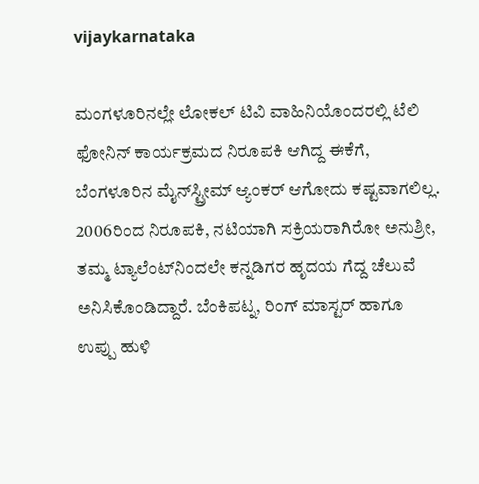vijaykarnataka

ಮಂಗಳೂರಿನಲ್ಲೇ ಲೋಕಲ್ ಟಿವಿ ವಾಹಿನಿಯೊಂದರಲ್ಲಿ ಟೆಲಿ ಫೋನಿನ್ ಕಾರ್ಯಕ್ರಮದ ನಿರೂಪಕಿ ಆಗಿದ್ದ ಈಕೆಗೆ, ಬೆಂಗಳೂರಿನ ಮೈನ್‌‌ಸ್ಟ್ರೀಮ್ ಆ್ಯಂಕರ್ ಆಗೋದು ಕಷ್ಟವಾಗಲಿಲ್ಲ. 2006ರಿಂದ ನಿರೂಪಕಿ, ನಟಿಯಾಗಿ ಸಕ್ರಿಯರಾಗಿರೋ ಅನುಶ್ರೀ, ತಮ್ಮ ಟ್ಯಾಲೆಂಟ್‌‌ನಿಂದಲೇ ಕನ್ನಡಿಗರ ಹೃದಯ ಗೆದ್ದ ಚೆಲುವೆ ಅನಿಸಿಕೊಂಡಿದ್ದಾರೆ. ಬೆಂಕಿಪಟ್ನ, ರಿಂಗ್ ಮಾಸ್ಟರ್ ಹಾಗೂ ಉಪ್ಪು ಹುಳಿ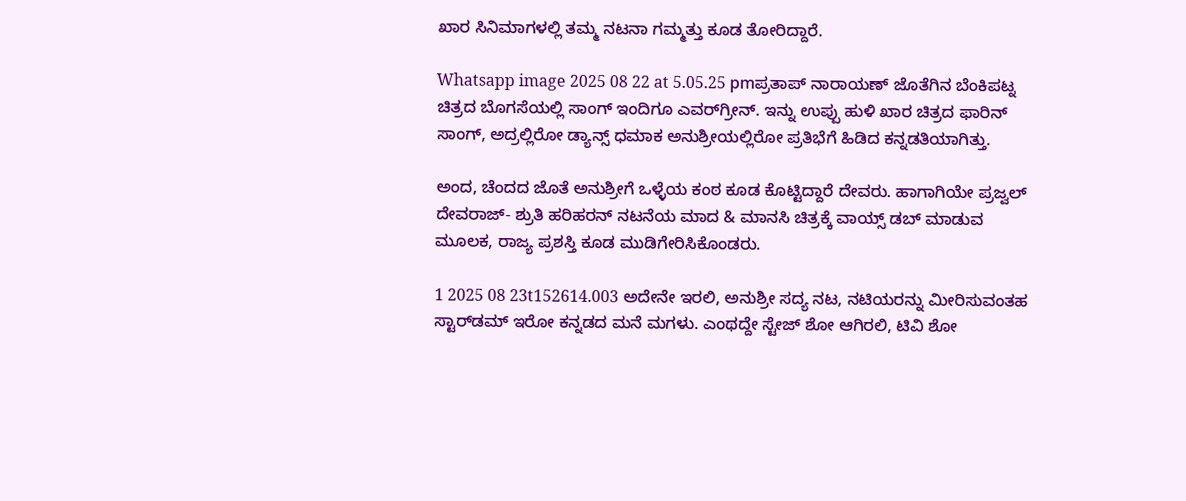ಖಾರ ಸಿನಿಮಾಗಳಲ್ಲಿ ತಮ್ಮ ನಟನಾ ಗಮ್ಮತ್ತು ಕೂಡ ತೋರಿದ್ದಾರೆ.

Whatsapp image 2025 08 22 at 5.05.25 pmಪ್ರತಾಪ್ ನಾರಾಯಣ್ ಜೊತೆಗಿನ ಬೆಂಕಿಪಟ್ನ ಚಿತ್ರದ ಬೊಗಸೆಯಲ್ಲಿ ಸಾಂಗ್ ಇಂದಿಗೂ ಎವರ್‌‌ಗ್ರೀನ್. ಇನ್ನು ಉಪ್ಪು ಹುಳಿ ಖಾರ ಚಿತ್ರದ ಫಾರಿನ್ ಸಾಂಗ್, ಅದ್ರಲ್ಲಿರೋ ಡ್ಯಾನ್ಸ್ ಧಮಾಕ ಅನುಶ್ರೀಯಲ್ಲಿರೋ ಪ್ರತಿಭೆಗೆ ಹಿಡಿದ ಕನ್ನಡತಿಯಾಗಿತ್ತು.

ಅಂದ, ಚೆಂದದ ಜೊತೆ ಅನುಶ್ರೀಗೆ ಒಳ್ಳೆಯ ಕಂಠ ಕೂಡ ಕೊಟ್ಟಿದ್ದಾರೆ ದೇವರು. ಹಾಗಾಗಿಯೇ ಪ್ರಜ್ವಲ್ ದೇವರಾಜ್- ಶ್ರುತಿ ಹರಿಹರನ್ ನಟನೆಯ ಮಾದ & ಮಾನಸಿ ಚಿತ್ರಕ್ಕೆ ವಾಯ್ಸ್ ಡಬ್ ಮಾಡುವ ಮೂಲಕ, ರಾಜ್ಯ ಪ್ರಶಸ್ತಿ ಕೂಡ ಮುಡಿಗೇರಿಸಿಕೊಂಡರು.

1 2025 08 23t152614.003 ಅದೇನೇ ಇರಲಿ, ಅನುಶ್ರೀ ಸದ್ಯ ನಟ, ನಟಿಯರನ್ನು ಮೀರಿಸುವಂತಹ ಸ್ಟಾರ್‌‌ಡಮ್ ಇರೋ ಕನ್ನಡದ ಮನೆ ಮಗಳು. ಎಂಥದ್ದೇ ಸ್ಟೇಜ್ ಶೋ ಆಗಿರಲಿ, ಟಿವಿ ಶೋ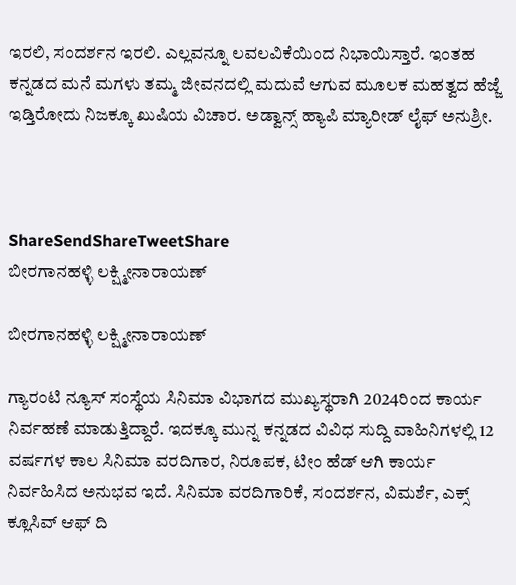ಇರಲಿ, ಸಂದರ್ಶನ ಇರಲಿ. ಎಲ್ಲವನ್ನೂ ಲವಲವಿಕೆಯಿಂದ ನಿಭಾಯಿಸ್ತಾರೆ. ಇಂತಹ ಕನ್ನಡದ ಮನೆ ಮಗಳು ತಮ್ಮ ಜೀವನದಲ್ಲಿ ಮದುವೆ ಆಗುವ ಮೂಲಕ ಮಹತ್ವದ ಹೆಜ್ಜೆ ಇಡ್ತಿರೋದು ನಿಜಕ್ಕೂ ಖುಷಿಯ ವಿಚಾರ. ಅಡ್ವಾನ್ಸ್ ಹ್ಯಾಪಿ ಮ್ಯಾರೀಡ್ ಲೈಫ್ ಅನುಶ್ರೀ.



ShareSendShareTweetShare
ಬೀರಗಾನಹಳ್ಳಿ ಲಕ್ಷ್ಮೀನಾರಾಯಣ್

ಬೀರಗಾನಹಳ್ಳಿ ಲಕ್ಷ್ಮೀನಾರಾಯಣ್

ಗ್ಯಾರಂಟಿ ನ್ಯೂಸ್ ಸಂಸ್ಥೆಯ ಸಿನಿಮಾ ವಿಭಾಗದ ಮುಖ್ಯಸ್ಥರಾಗಿ 2024ರಿಂದ ಕಾರ್ಯ ನಿರ್ವಹಣೆ ಮಾಡುತ್ತಿದ್ದಾರೆ. ಇದಕ್ಕೂ ಮುನ್ನ ಕನ್ನಡದ ವಿವಿಧ ಸುದ್ದಿ ವಾಹಿನಿಗಳಲ್ಲಿ 12 ವರ್ಷಗಳ ಕಾಲ ಸಿನಿಮಾ ವರದಿಗಾರ, ನಿರೂಪಕ, ಟೀಂ ಹೆಡ್ ಆಗಿ ಕಾರ್ಯ ನಿರ್ವಹಿಸಿದ ಅನುಭವ ಇದೆ. ಸಿನಿಮಾ ವರದಿಗಾರಿಕೆ, ಸಂದರ್ಶನ, ವಿಮರ್ಶೆ, ಎಕ್ಸ್ ಕ್ಲೂಸಿವ್ ಆಫ್ ದಿ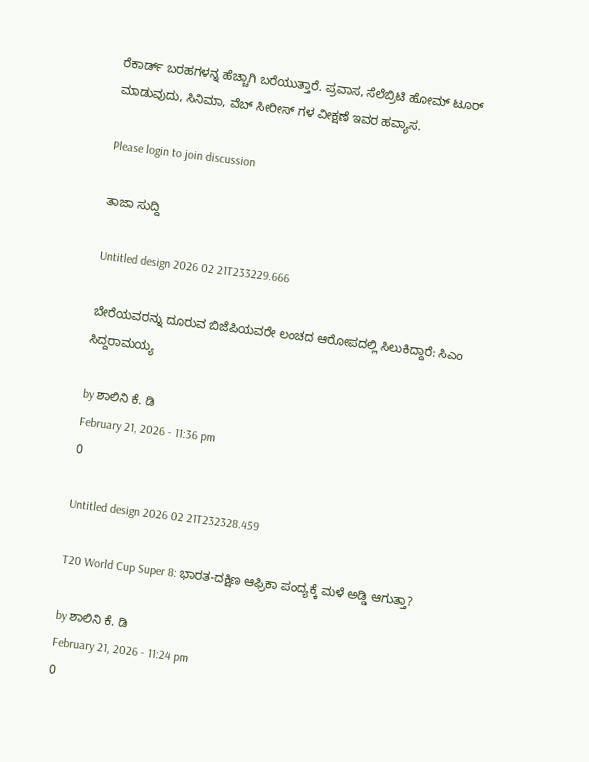ರೆಕಾರ್ಡ್ ಬರಹಗಳನ್ನ ಹೆಚ್ಚಾಗಿ ಬರೆಯುತ್ತಾರೆ. ಪ್ರವಾಸ, ಸೆಲೆಬ್ರಿಟಿ ಹೋಮ್ ಟೂರ್ ಮಾಡುವುದು, ಸಿನಿಮಾ, ವೆಬ್ ಸೀರೀಸ್ ಗಳ ವೀಕ್ಷಣೆ ಇವರ ಹವ್ಯಾಸ.

Please login to join discussion

ತಾಜಾ ಸುದ್ದಿ

Untitled design 2026 02 21T233229.666

ಬೇರೆಯವರನ್ನು ದೂರುವ ಬಿಜೆಪಿಯವರೇ ಲಂಚದ ಆರೋಪದಲ್ಲಿ ಸಿಲುಕಿದ್ದಾರೆ: ಸಿಎಂ ಸಿದ್ದರಾಮಯ್ಯ

by ಶಾಲಿನಿ ಕೆ. ಡಿ
February 21, 2026 - 11:36 pm
0

Untitled design 2026 02 21T232328.459

T20 World Cup Super 8: ಭಾರತ-ದಕ್ಷಿಣ ಆಫ್ರಿಕಾ ಪಂದ್ಯಕ್ಕೆ ಮಳೆ ಅಡ್ಡಿ ಆಗುತ್ತಾ?

by ಶಾಲಿನಿ ಕೆ. ಡಿ
February 21, 2026 - 11:24 pm
0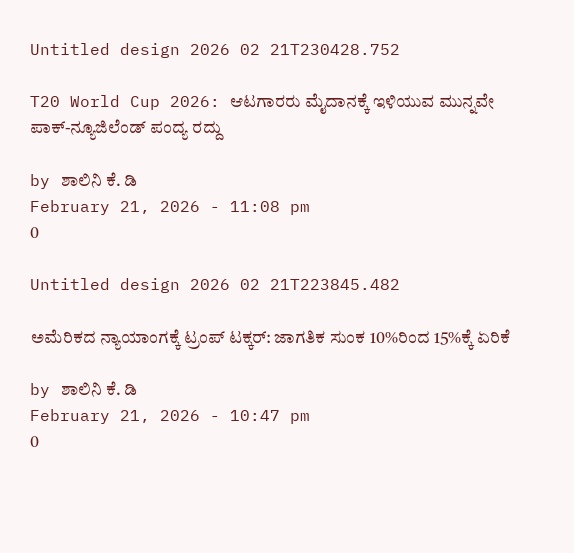Untitled design 2026 02 21T230428.752

T20 World Cup 2026: ಆಟಗಾರರು ಮೈದಾನಕ್ಕೆ ಇಳಿಯುವ ಮುನ್ನವೇ ಪಾಕ್-ನ್ಯೂಜಿಲೆಂಡ್‌ ಪಂದ್ಯ ರದ್ದು

by ಶಾಲಿನಿ ಕೆ. ಡಿ
February 21, 2026 - 11:08 pm
0

Untitled design 2026 02 21T223845.482

ಅಮೆರಿಕದ ನ್ಯಾಯಾಂಗಕ್ಕೆ ಟ್ರಂಪ್ ಟಕ್ಕರ್: ಜಾಗತಿಕ ಸುಂಕ 10%ರಿಂದ 15%ಕ್ಕೆ ಏರಿಕೆ

by ಶಾಲಿನಿ ಕೆ. ಡಿ
February 21, 2026 - 10:47 pm
0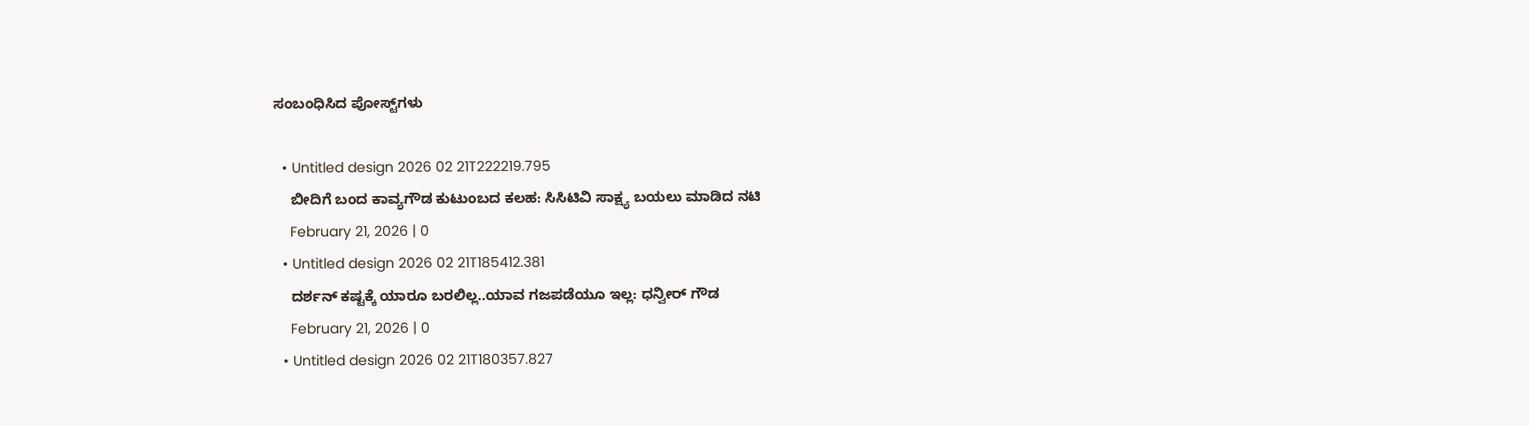ಸಂಬಂಧಿಸಿದ ಪೋಸ್ಟ್‌ಗಳು

  • Untitled design 2026 02 21T222219.795
    ಬೀದಿಗೆ ಬಂದ ಕಾವ್ಯಗೌಡ ಕುಟುಂಬದ ಕಲಹ: ಸಿಸಿಟಿವಿ ಸಾಕ್ಷ್ಯ ಬಯಲು ಮಾಡಿದ ನಟಿ
    February 21, 2026 | 0
  • Untitled design 2026 02 21T185412.381
    ದರ್ಶನ್ ಕಷ್ಟಕ್ಕೆ ಯಾರೂ ಬರಲಿಲ್ಲ..ಯಾವ ಗಜಪಡೆಯೂ ಇಲ್ಲ: ಧನ್ವೀರ್ ಗೌಡ
    February 21, 2026 | 0
  • Untitled design 2026 02 21T180357.827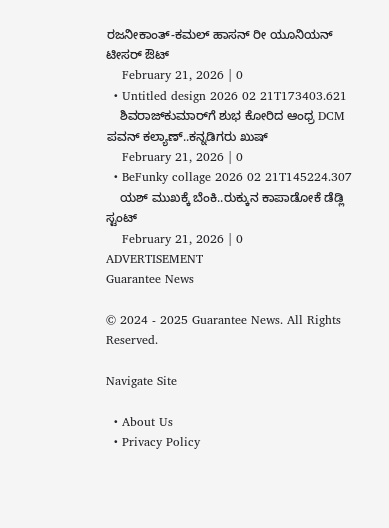ರಜನೀಕಾಂತ್-ಕಮಲ್ ಹಾಸನ್ ರೀ ಯೂನಿಯನ್ ಟೀಸರ್ ಔಟ್
    February 21, 2026 | 0
  • Untitled design 2026 02 21T173403.621
    ಶಿವರಾಜ್‌‌ಕುಮಾರ್‌ಗೆ ಶುಭ ಕೋರಿದ ಆಂಧ್ರ DCM ಪವನ್ ಕಲ್ಯಾಣ್..ಕನ್ನಡಿಗರು ಖುಷ್
    February 21, 2026 | 0
  • BeFunky collage 2026 02 21T145224.307
    ಯಶ್ ಮುಖಕ್ಕೆ ಬೆಂಕಿ..ರುಕ್ಕುನ ಕಾಪಾಡೋಕೆ ಡೆಡ್ಲಿ ಸ್ಟಂಟ್
    February 21, 2026 | 0
ADVERTISEMENT
Guarantee News

© 2024 - 2025 Guarantee News. All Rights Reserved.

Navigate Site

  • About Us
  • Privacy Policy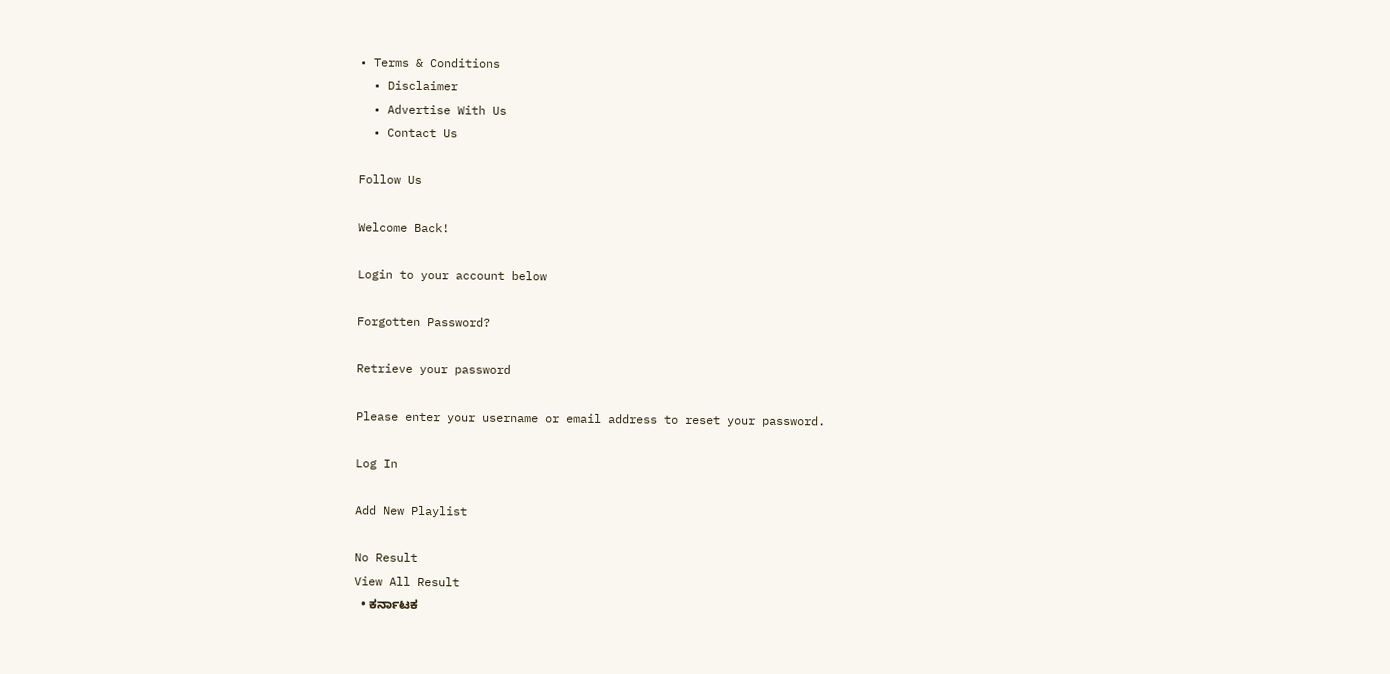• Terms & Conditions
  • Disclaimer
  • Advertise With Us
  • Contact Us

Follow Us

Welcome Back!

Login to your account below

Forgotten Password?

Retrieve your password

Please enter your username or email address to reset your password.

Log In

Add New Playlist

No Result
View All Result
  • ಕರ್ನಾಟಕ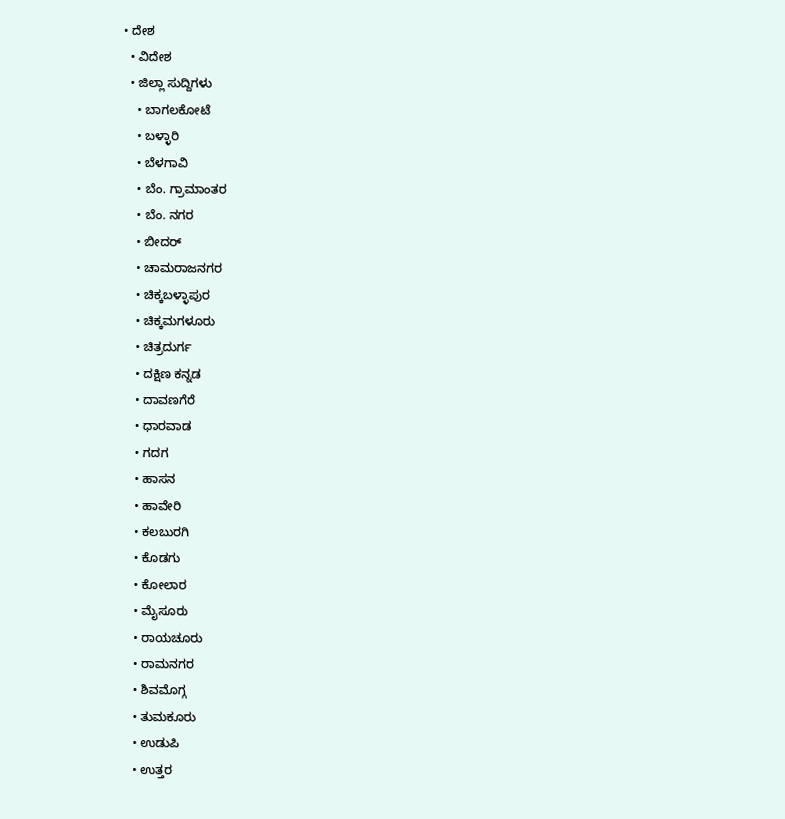• ದೇಶ
  • ವಿದೇಶ
  • ಜಿಲ್ಲಾ ಸುದ್ದಿಗಳು
    • ಬಾಗಲಕೋಟೆ
    • ಬಳ್ಳಾರಿ
    • ಬೆಳಗಾವಿ
    • ಬೆಂ. ಗ್ರಾಮಾಂತರ
    • ಬೆಂ. ನಗರ
    • ಬೀದರ್
    • ಚಾಮರಾಜನಗರ
    • ಚಿಕ್ಕಬಳ್ಳಾಪುರ
    • ಚಿಕ್ಕಮಗಳೂರು
    • ಚಿತ್ರದುರ್ಗ
    • ದಕ್ಷಿಣ ಕನ್ನಡ
    • ದಾವಣಗೆರೆ
    • ಧಾರವಾಡ
    • ಗದಗ
    • ಹಾಸನ
    • ಹಾವೇರಿ
    • ಕಲಬುರಗಿ
    • ಕೊಡಗು
    • ಕೋಲಾರ
    • ಮೈಸೂರು
    • ರಾಯಚೂರು
    • ರಾಮನಗರ
    • ಶಿವಮೊಗ್ಗ
    • ತುಮಕೂರು
    • ಉಡುಪಿ
    • ಉತ್ತರ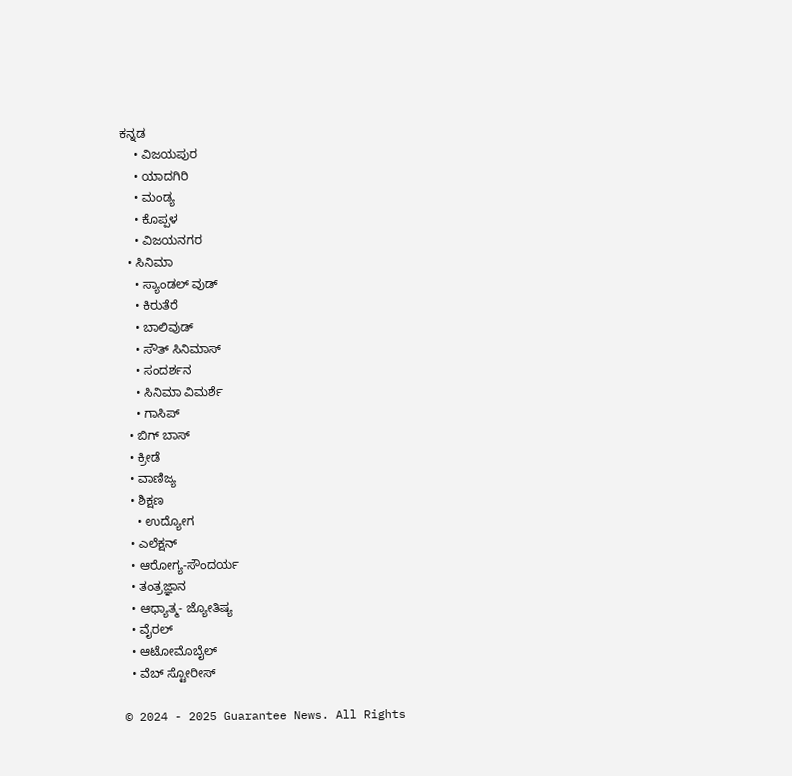ಕನ್ನಡ
    • ವಿಜಯಪುರ
    • ಯಾದಗಿರಿ
    • ಮಂಡ್ಯ
    • ಕೊಪ್ಪಳ
    • ವಿಜಯನಗರ
  • ಸಿನಿಮಾ
    • ಸ್ಯಾಂಡಲ್ ವುಡ್
    • ಕಿರುತೆರೆ
    • ಬಾಲಿವುಡ್
    • ಸೌತ್ ಸಿನಿಮಾಸ್
    • ಸಂದರ್ಶನ
    • ಸಿನಿಮಾ ವಿಮರ್ಶೆ
    • ಗಾಸಿಪ್
  • ಬಿಗ್ ಬಾಸ್
  • ಕ್ರೀಡೆ
  • ವಾಣಿಜ್ಯ
  • ಶಿಕ್ಷಣ
    • ಉದ್ಯೋಗ
  • ಎಲೆಕ್ಷನ್
  • ಆರೋಗ್ಯ-ಸೌಂದರ್ಯ
  • ತಂತ್ರಜ್ಞಾನ
  • ಆಧ್ಯಾತ್ಮ- ಜ್ಯೋತಿಷ್ಯ
  • ವೈರಲ್
  • ಆಟೋಮೊಬೈಲ್
  • ವೆಬ್ ಸ್ಟೋರೀಸ್

© 2024 - 2025 Guarantee News. All Rights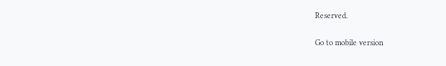Reserved.

Go to mobile version